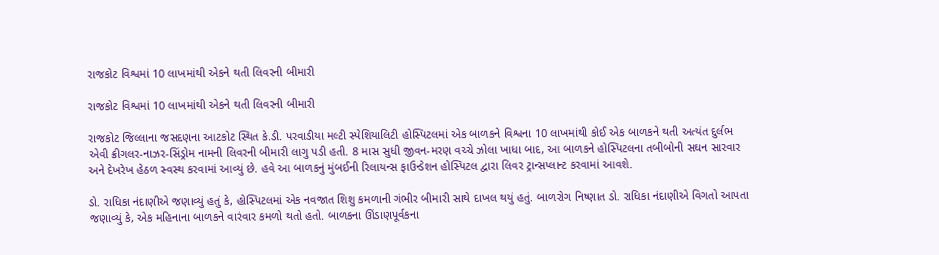રાજકોટ વિશ્વમાં 10 લાખમાંથી એકને થતી લિવરની બીમારી

રાજકોટ વિશ્વમાં 10 લાખમાંથી એકને થતી લિવરની બીમારી

રાજકોટ જિલ્લાના જસદણના આટકોટ સ્થિત કે.ડી. પરવાડીયા મલ્ટી સ્પેશિયાલિટી હોસ્પિટલમાં એક બાળકને વિશ્વના 10 લાખમાંથી કોઈ એક બાળકને થતી અત્યંત દુર્લભ એવી ક્રીગલર-નાઝર-સિંડ્રોમ નામની લિવરની બીમારી લાગુ પડી હતી. 8 માસ સુધી જીવન-મરણ વચ્ચે ઝોલા ખાધા બાદ, આ બાળકને હોસ્પિટલના તબીબોની સઘન સારવાર અને દેખરેખ હેઠળ સ્વસ્થ કરવામાં આવ્યું છે. હવે આ બાળકનું મુંબઈની રિલાયન્સ ફાઉન્ડેશન હોસ્પિટલ દ્વારા લિવર ટ્રાન્સપ્લાન્ટ કરવામાં આવશે.

ડો. રાધિકા નંદાણીએ જણાવ્યું હતું કે, હોસ્પિટલમાં એક નવજાત શિશુ કમળાની ગંભીર બીમારી સાથે દાખલ થયું હતું. બાળરોગ નિષ્ણાત ડો. રાધિકા નંદાણીએ વિગતો આપતા જણાવ્યું કે, એક મહિનાના બાળકને વારંવાર કમળો થતો હતો. બાળકના ઊંડાણપૂર્વકના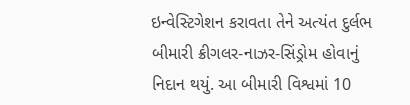ઇન્વેસ્ટિગેશન કરાવતા તેને અત્યંત દુર્લભ બીમારી ક્રીગલર-નાઝર-સિંડ્રોમ હોવાનું નિદાન થયું. આ બીમારી વિશ્વમાં 10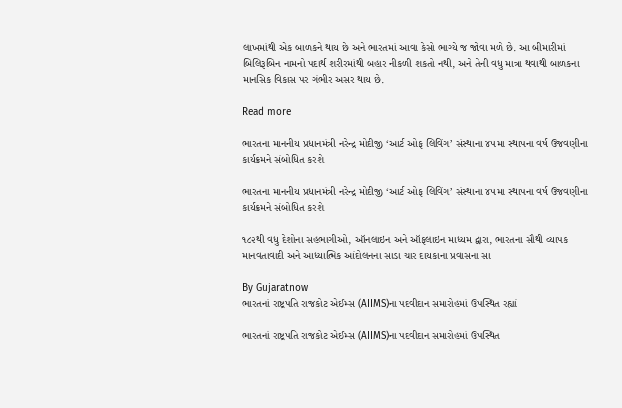લાખમાંથી એક બાળકને થાય છે અને ભારતમાં આવા કેસો ભાગ્યે જ જોવા મળે છે. આ બીમારીમાં બિલિરૂબિન નામનો પદાર્થ શરીરમાંથી બહાર નીકળી શકતો નથી, અને તેની વધુ માત્રા થવાથી બાળકના માનસિક વિકાસ પર ગંભીર અસર થાય છે.

Read more

ભારતના માનનીય પ્રધાનમંત્રી નરેન્દ્ર મોદીજી ‘આર્ટ ઓફ લિવિંગ’ સંસ્થાના ૪૫મા સ્થાપના વર્ષ ઉજવણીના કાર્યક્રમને સંબોધિત કરશે

ભારતના માનનીય પ્રધાનમંત્રી નરેન્દ્ર મોદીજી ‘આર્ટ ઓફ લિવિંગ’ સંસ્થાના ૪૫મા સ્થાપના વર્ષ ઉજવણીના કાર્યક્રમને સંબોધિત કરશે

૧૮૨થી વધુ દેશોના સહભાગીઓ, ઑનલાઇન અને ઑફલાઇન માધ્યમ દ્વારા, ભારતના સૌથી વ્યાપક માનવતાવાદી અને આધ્યાત્મિક આંદોલનના સાડા ચાર દાયકાના પ્રવાસના સા

By Gujaratnow
ભારતનાં રાષ્ટ્રપતિ રાજકોટ એઈમ્સ (AIIMS)ના પદવીદાન સમારોહમાં ઉપસ્થિત રહ્યાં

ભારતનાં રાષ્ટ્રપતિ રાજકોટ એઈમ્સ (AIIMS)ના પદવીદાન સમારોહમાં ઉપસ્થિત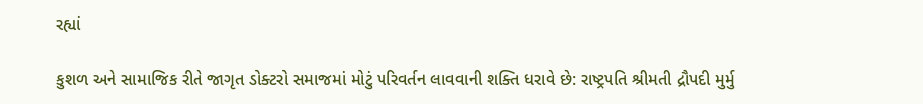રહ્યાં

કુશળ અને સામાજિક રીતે જાગૃત ડોક્ટરો સમાજમાં મોટું પરિવર્તન લાવવાની શક્તિ ધરાવે છે: રાષ્ટ્રપતિ શ્રીમતી દ્રૌપદી મુર્મુ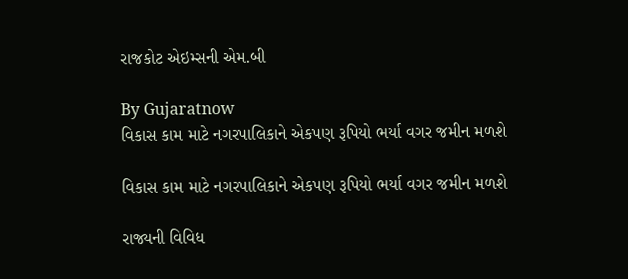રાજકોટ એઇમ્સની એમ.બી

By Gujaratnow
વિકાસ કામ માટે નગરપાલિકાને એકપણ રૂપિયો ભર્યા વગર જમીન મળશે

વિકાસ કામ માટે નગરપાલિકાને એકપણ રૂપિયો ભર્યા વગર જમીન મળશે

રાજ્યની વિવિધ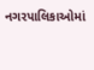નગરપાલિકાઓમાં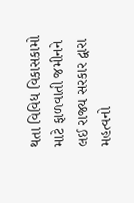થતા વિવિધ વિકાસકામો માટે ફાળવાતી જમીનને લઈ રાજ્ય સરકાર દ્વારા મહત્વનો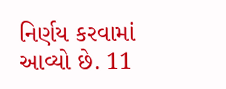નિર્ણય કરવામાં આવ્યો છે. 11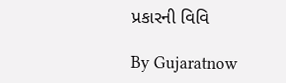પ્રકારની વિવિ

By Gujaratnow